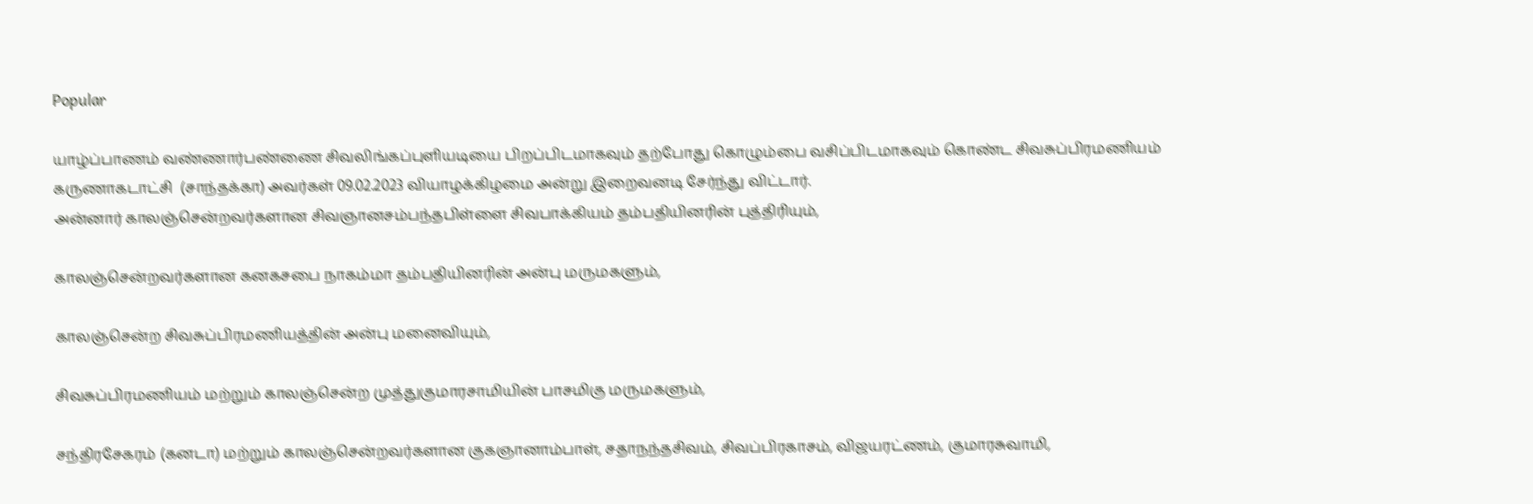Popular

யாழ்ப்பாணம் வண்ணார்பண்ணை சிவலிங்கப்புளியடியை பிறப்பிடமாகவும் தற்போது கொழும்பை வசிப்பிடமாகவும் கொண்ட சிவசுப்பிரமணியம் கருணாகடாட்சி  (சாந்தக்கா) அவர்கள் 09.02.2023 வியாழக்கிழமை அன்று இறைவனடி சேர்ந்து விட்டார்.
அன்னார் காலஞ்சென்றவர்களான சிவஞானசம்பந்தபிள்ளை சிவபாக்கியம் தம்பதியினரின் புத்திரியும்,

காலஞ்சென்றவர்களான கனகசபை நாகம்மா தம்பதியினரின் அன்பு மருமகளும்,

காலஞ்சென்ற சிவசுப்பிரமணியத்தின் அன்பு மனைவியும்,

சிவசுப்பிரமணியம் மற்றும் காலஞ்சென்ற முத்துகுமாரசாமியின் பாசமிகு மருமகளும்,

சந்திரசேகரம் (கனடா) மற்றும் காலஞ்சென்றவர்களான குகஞானாம்பாள், சதாநந்தசிவம், சிவப்பிரகாசம், விஜயரட்ணம், குமாரசுவாமி,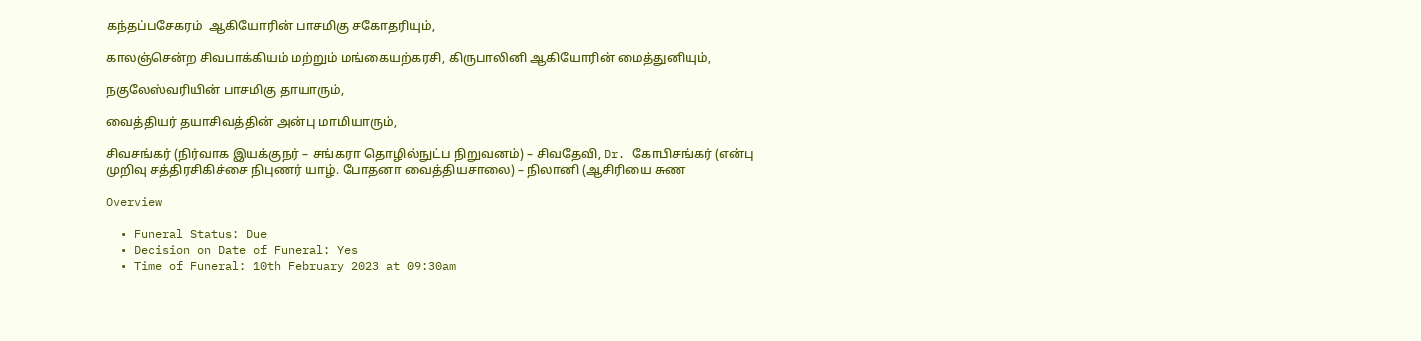கந்தப்பசேகரம்  ஆகியோரின் பாசமிகு சகோதரியும்,

காலஞ்சென்ற சிவபாக்கியம் மற்றும் மங்கையற்கரசி, கிருபாலினி ஆகியோரின் மைத்துனியும்,

நகுலேஸ்வரியின் பாசமிகு தாயாரும்,

வைத்தியர் தயாசிவத்தின் அன்பு மாமியாரும்,

சிவசங்கர் (நிர்வாக இயக்குநர் – சங்கரா தொழில்நுட்ப நிறுவனம்) – சிவதேவி, Dr. கோபிசங்கர் (என்பு முறிவு சத்திரசிகிச்சை நிபுணர் யாழ். போதனா வைத்தியசாலை) – நிலானி (ஆசிரியை சுண

Overview

  • Funeral Status: Due
  • Decision on Date of Funeral: Yes
  • Time of Funeral: 10th February 2023 at 09:30am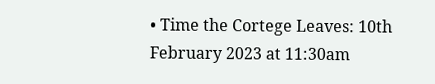• Time the Cortege Leaves: 10th February 2023 at 11:30am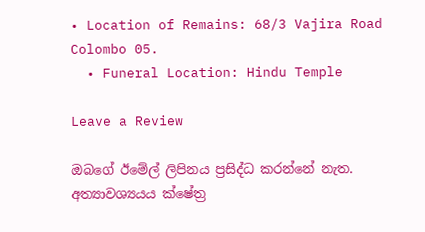• Location of Remains: 68/3 Vajira Road Colombo 05.
  • Funeral Location: Hindu Temple

Leave a Review

ඔබගේ ඊමේල් ලිපිනය ප්‍රසිද්ධ කරන්නේ නැත. අත්‍යාවශ්‍යයය ක්ෂේත්‍ර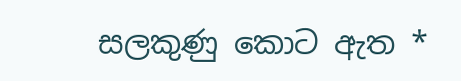සලකුණු කොට ඇත *